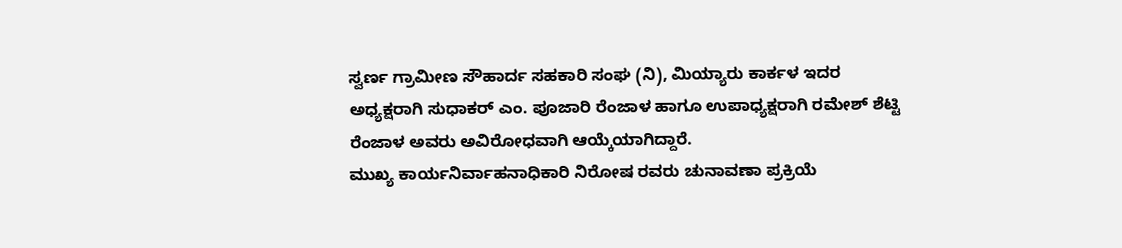ಸ್ವರ್ಣ ಗ್ರಾಮೀಣ ಸೌಹಾರ್ದ ಸಹಕಾರಿ ಸಂಘ (ನಿ), ಮಿಯ್ಯಾರು ಕಾರ್ಕಳ ಇದರ ಅಧ್ಯಕ್ಷರಾಗಿ ಸುಧಾಕರ್ ಎಂ. ಪೂಜಾರಿ ರೆಂಜಾಳ ಹಾಗೂ ಉಪಾಧ್ಯಕ್ಷರಾಗಿ ರಮೇಶ್ ಶೆಟ್ಟಿ ರೆಂಜಾಳ ಅವರು ಅವಿರೋಧವಾಗಿ ಆಯ್ಕೆಯಾಗಿದ್ದಾರೆ.
ಮುಖ್ಯ ಕಾರ್ಯನಿರ್ವಾಹನಾಧಿಕಾರಿ ನಿರೋಷ ರವರು ಚುನಾವಣಾ ಪ್ರಕ್ರಿಯೆ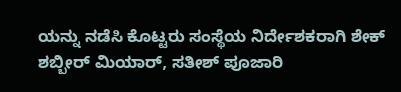ಯನ್ನು ನಡೆಸಿ ಕೊಟ್ಟರು ಸಂಸ್ಥೆಯ ನಿರ್ದೇಶಕರಾಗಿ ಶೇಕ್ ಶಬ್ಬೀರ್ ಮಿಯಾರ್, ಸತೀಶ್ ಪೂಜಾರಿ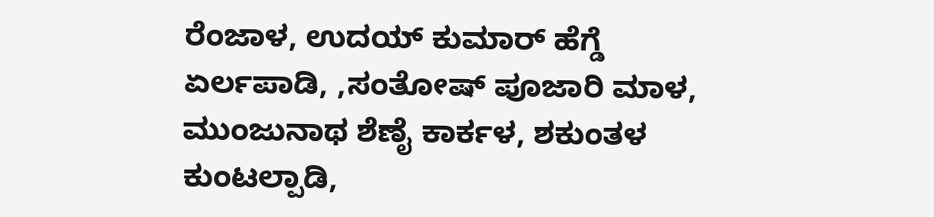ರೆಂಜಾಳ, ಉದಯ್ ಕುಮಾರ್ ಹೆಗ್ಡೆ ಏರ್ಲಪಾಡಿ, ,ಸಂತೋಷ್ ಪೂಜಾರಿ ಮಾಳ, ಮುಂಜುನಾಥ ಶೆಣೈ ಕಾರ್ಕಳ, ಶಕುಂತಳ ಕುಂಟಲ್ಪಾಡಿ,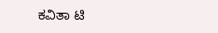ಕವಿತಾ ಟಿ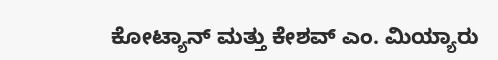ಕೋಟ್ಯಾನ್ ಮತ್ತು ಕೇಶವ್ ಎಂ. ಮಿಯ್ಯಾರು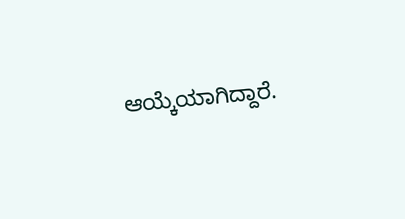ಆಯ್ಕೆಯಾಗಿದ್ದಾರೆ.